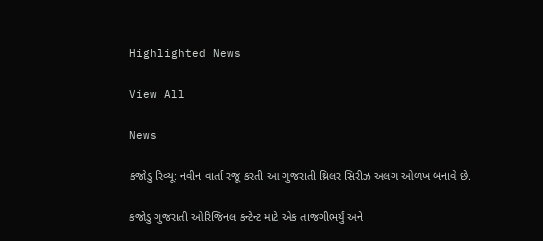Highlighted News

View All

News

કજોડુ રિવ્યૂ: નવીન વાર્તા રજૂ કરતી આ ગુજરાતી થ્રિલર સિરીઝ અલગ ઓળખ બનાવે છે.

કજોડુ ગુજરાતી ઓરિજિનલ કન્ટેન્ટ માટે એક તાજગીભર્યું અને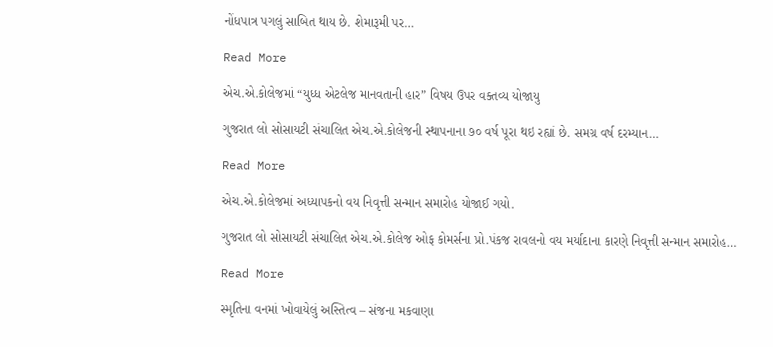નોંધપાત્ર પગલું સાબિત થાય છે. શેમારૂમી પર…

Read More

એચ.એ.કોલેજમાં “યુધ્ધ એટલેજ માનવતાની હાર” વિષય ઉપર વક્તવ્ય યોજાયુ

ગુજરાત લો સોસાયટી સંચાલિત એચ.એ.કોલેજની સ્થાપનાના ૭૦ વર્ષ પૂરા થઇ રહ્યાં છે. સમગ્ર વર્ષ દરમ્યાન…

Read More

એચ.એ.કોલેજમાં અધ્યાપકનો વય નિવૃત્તી સન્માન સમારોહ યોજાઈ ગયો.

ગુજરાત લો સોસાયટી સંચાલિત એચ.એ.કોલેજ ઓફ કોમર્સના પ્રો.પંકજ રાવલનો વય મર્યાદાના કારણે નિવૃત્તી સન્માન સમારોહ…

Read More

સ્મૃતિના વનમાં ખોવાયેલું અસ્તિત્વ – સંજના મકવાણા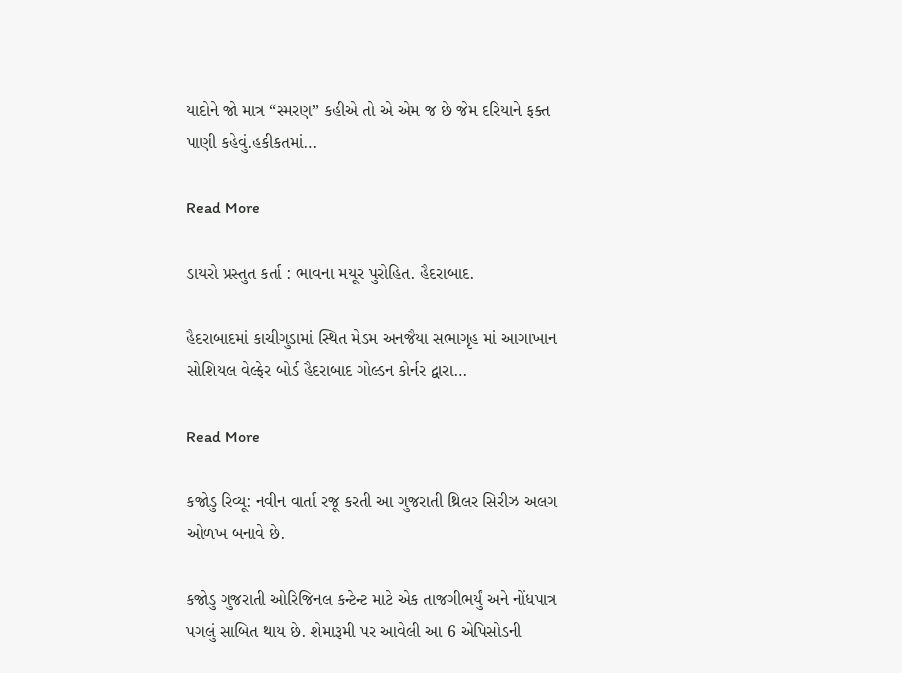યાદોને જો માત્ર “સ્મરણ” કહીએ તો એ એમ જ છે જેમ દરિયાને ફક્ત પાણી કહેવું.હકીકતમાં…

Read More

ડાયરો પ્રસ્તુત કર્તા : ભાવના મયૂર પુરોહિત. હૈદરાબાદ.

હૈદરાબાદમાં કાચીગુડામાં સ્થિત મેડમ અનજૈયા સભાગૃહ માં આગાખાન સોશિયલ વેલ્ફેર બોર્ડ હૈદરાબાદ ગોલ્ડન કોર્નર દ્વારા…

Read More

કજોડુ રિવ્યૂ: નવીન વાર્તા રજૂ કરતી આ ગુજરાતી થ્રિલર સિરીઝ અલગ ઓળખ બનાવે છે.

કજોડુ ગુજરાતી ઓરિજિનલ કન્ટેન્ટ માટે એક તાજગીભર્યું અને નોંધપાત્ર પગલું સાબિત થાય છે. શેમારૂમી પર આવેલી આ 6 એપિસોડની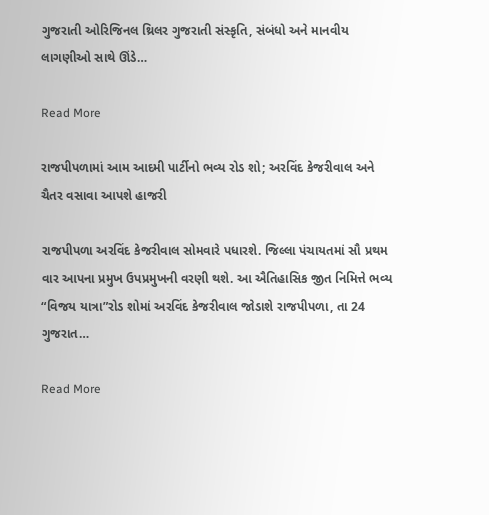ગુજરાતી ઓરિજિનલ થ્રિલર ગુજરાતી સંસ્કૃતિ, સંબંધો અને માનવીય લાગણીઓ સાથે ઊંડે…

Read More

રાજપીપળામાં આમ આદમી પાર્ટીનો ભવ્ય રોડ શો; અરવિંદ કેજરીવાલ અને ચૈતર વસાવા આપશે હાજરી

રાજપીપળા અરવિંદ કેજરીવાલ સોમવારે પધારશે. જિલ્લા પંચાયતમાં સૌ પ્રથમ વાર આપના પ્રમુખ ઉપપ્રમુખની વરણી થશે. આ ઐતિહાસિક જીત નિમિત્તે ભવ્ય “વિજય યાત્રા”રોડ શોમાં અરવિંદ કેજરીવાલ જોડાશે રાજપીપળા, તા 24 ગુજરાત…

Read More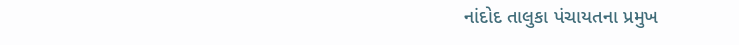નાંદોદ તાલુકા પંચાયતના પ્રમુખ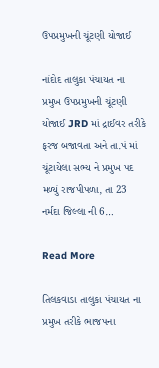ઉપપ્રમુખની ચૂંટણી યોજાઈ

નાંદોદ તાલુકા પંચાયત ના પ્રમુખ ઉપપ્રમુખની ચૂંટણી યોજાઈ JRD માં દ્રાઈવર તરીકે ફરજ બજાવતા અને તા.પં માં ચૂંટાયેલા સભ્ય ને પ્રમુખ પદ મળ્યું રાજપીપળા, તા 23 નર્મદા જિલ્લા ની 6…

Read More

તિલકવાડા તાલુકા પંચાયત ના પ્રમુખ તરીકે ભાજપના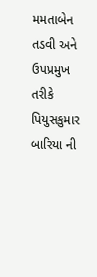મમતાબેન તડવી અને ઉપપ્રમુખ તરીકે પિયુસકુમાર બારિયા ની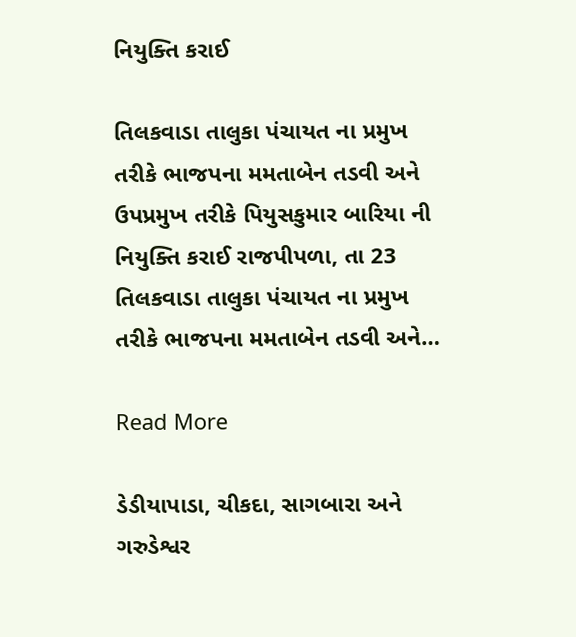નિયુક્તિ કરાઈ

તિલકવાડા તાલુકા પંચાયત ના પ્રમુખ તરીકે ભાજપના મમતાબેન તડવી અને ઉપપ્રમુખ તરીકે પિયુસકુમાર બારિયા ની નિયુક્તિ કરાઈ રાજપીપળા, તા 23 તિલકવાડા તાલુકા પંચાયત ના પ્રમુખ તરીકે ભાજપના મમતાબેન તડવી અને…

Read More

ડેડીયાપાડા, ચીકદા, સાગબારા અને ગરુડેશ્વર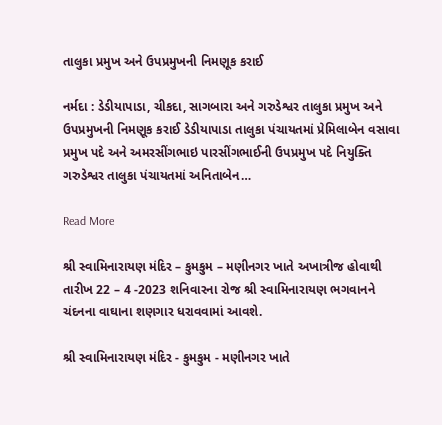તાલુકા પ્રમુખ અને ઉપપ્રમુખની નિમણૂક કરાઈ

નર્મદા : ડેડીયાપાડા, ચીકદા, સાગબારા અને ગરુડેશ્વર તાલુકા પ્રમુખ અને ઉપપ્રમુખની નિમણૂક કરાઈ ડેડીયાપાડા તાલુકા પંચાયતમાં પ્રેમિલાબેન વસાવા પ્રમુખ પદે અને અમરસીંગભાઇ પારસીંગભાઈની ઉપપ્રમુખ પદે નિયુક્તિ ગરુડેશ્વર તાલુકા પંચાયતમાં અનિતાબેન…

Read More

શ્રી સ્વામિનારાયણ મંદિર – કુમકુમ – મણીનગર ખાતે અખાત્રીજ હોવાથી તારીખ 22 – 4 -2023 શનિવારના રોજ શ્રી સ્વામિનારાયણ ભગવાનને ચંદનના વાઘાના શણગાર ધરાવવામાં આવશે.

શ્રી સ્વામિનારાયણ મંદિર - કુમકુમ - મણીનગર ખાતે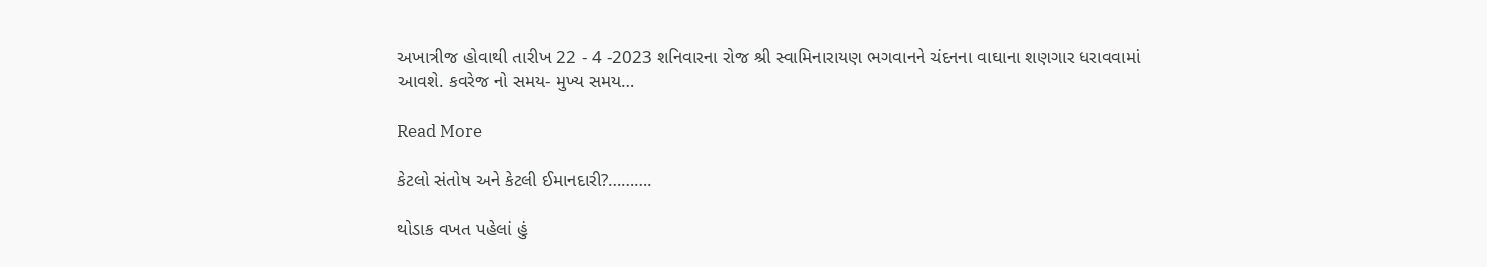અખાત્રીજ હોવાથી તારીખ 22 - 4 -2023 શનિવારના રોજ શ્રી સ્વામિનારાયણ ભગવાનને ચંદનના વાઘાના શણગાર ધરાવવામાં આવશે. કવરેજ નો સમય- મુખ્ય સમય…

Read More

કેટલો સંતોષ અને કેટલી ઈમાનદારી?……….

થોડાક વખત પહેલાં હું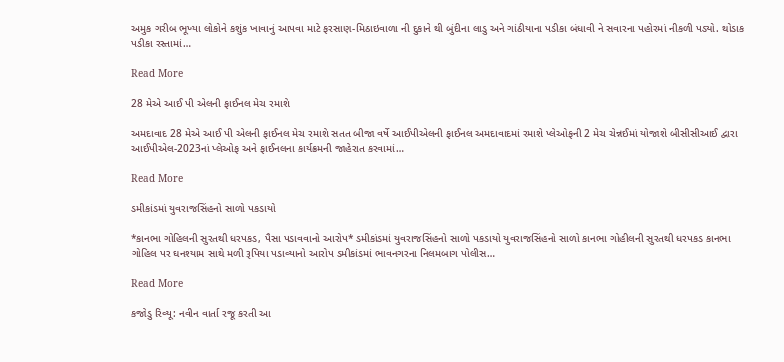અમુક ગરીબ ભૂખ્યા લોકોને કશુંક ખાવાનું આપવા માટે ફરસાણ-મિઠાઇવાળા ની દુકાને થી બુંદીના લાડુ અને ગાંઠીયાના પડીકા બંધાવી ને સવારના પહોરમાં નીકળી પડ્યો. થોડાક પડીકા રસ્તામાં…

Read More

28 મેએ આઈ પી એલની ફાઈનલ મેચ રમાશે

અમદાવાદ 28 મેએ આઈ પી એલની ફાઈનલ મેચ રમાશે સતત બીજા વર્ષે આઈપીએલની ફાઈનલ અમદાવાદમાં રમાશે પ્લેઓફની 2 મેચ ચેન્નઈમાં યોજાશે બીસીસીઆઈ દ્વારા આઈપીએલ-2023નાં પ્લેઓફ અને ફાઈનલના કાર્યક્રમની જાહેરાત કરવામાં…

Read More

ડમીકાંડમાં યુવરાજસિંહનો સાળો પકડાયો

*કાનભા ગોહિલની સુરતથી ધરપકડ, પૈસા પડાવવાનો આરોપ* ડમીકાંડમાં યુવરાજસિંહનો સાળો પકડાયો યુવરાજસિંહનો સાળો કાનભા ગોહીલની સુરતથી ધરપકડ કાનભા ગોહિલ પર ઘનશ્યામ સાથે મળી રૂપિયા પડાવ્યાનો આરોપ ડમીકાંડમાં ભાવનગરના નિલમબાગ પોલીસ…

Read More

કજોડુ રિવ્યૂ: નવીન વાર્તા રજૂ કરતી આ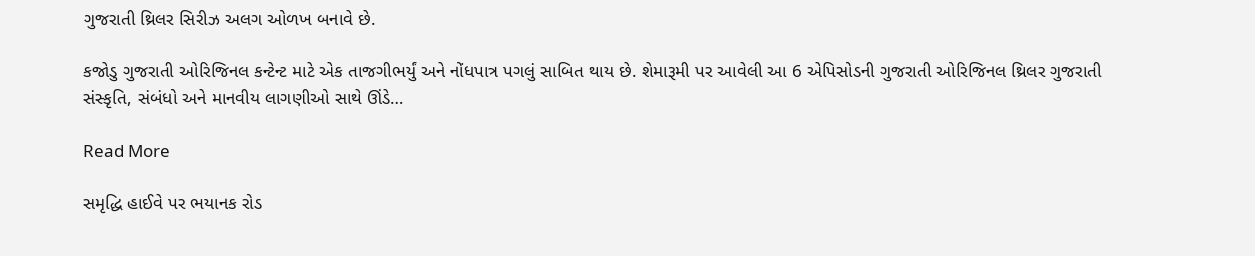ગુજરાતી થ્રિલર સિરીઝ અલગ ઓળખ બનાવે છે.

કજોડુ ગુજરાતી ઓરિજિનલ કન્ટેન્ટ માટે એક તાજગીભર્યું અને નોંધપાત્ર પગલું સાબિત થાય છે. શેમારૂમી પર આવેલી આ 6 એપિસોડની ગુજરાતી ઓરિજિનલ થ્રિલર ગુજરાતી સંસ્કૃતિ, સંબંધો અને માનવીય લાગણીઓ સાથે ઊંડે…

Read More

સમૃદ્ધિ હાઈવે પર ભયાનક રોડ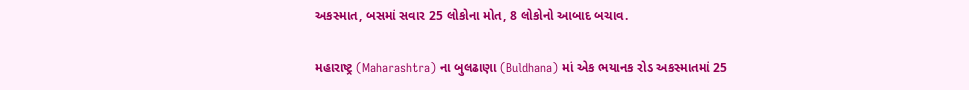અકસ્માત, બસમાં સવાર 25 લોકોના મોત, 8 લોકોનો આબાદ બચાવ.

મહારાષ્ટ્ર (Maharashtra) ના બુલઢાણા (Buldhana) માં એક ભયાનક રોડ અકસ્માતમાં 25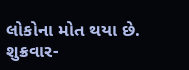લોકોના મોત થયા છે. શુક્રવાર-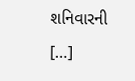શનિવારની […]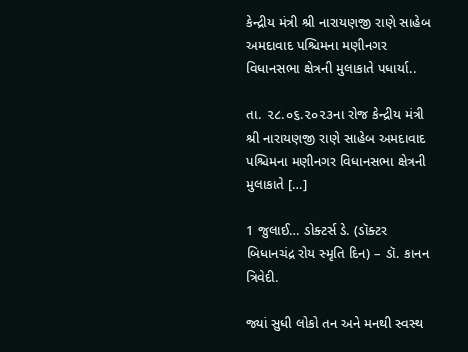કેન્દ્રીય મંત્રી શ્રી નારાયણજી રાણે સાહેબ અમદાવાદ પશ્ચિમના મણીનગર વિધાનસભા ક્ષેત્રની મુલાકાતે પધાર્યા..

તા. ૨૮.૦૬.૨૦૨૩ના રોજ કેન્દ્રીય મંત્રી શ્રી નારાયણજી રાણે સાહેબ અમદાવાદ પશ્ચિમના મણીનગર વિધાનસભા ક્ષેત્રની મુલાકાતે […]

1 જુલાઈ… ડોક્ટર્સ ડે. (ડૉક્ટર બિધાનચંદ્ર રોય સ્મૃતિ દિન) – ડૉ. કાનન ત્રિવેદી.

જ્યાં સુધી લોકો તન અને મનથી સ્વસ્થ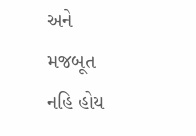અને મજબૂત નહિ હોય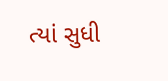ત્યાં સુધી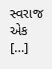સ્વરાજ એક […]